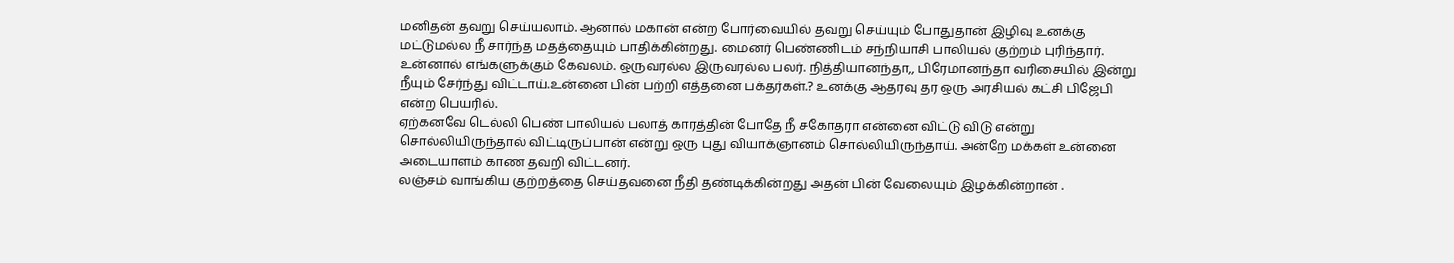மனிதன் தவறு செய்யலாம். ஆனால் மகான் என்ற போர்வையில் தவறு செய்யும் போதுதான் இழிவு உனக்கு மட்டுமல்ல நீ சார்ந்த மதத்தையும் பாதிக்கின்றது. மைனர் பெண்ணிடம் சந்நியாசி பாலியல் குற்றம் புரிந்தார். உன்னால் எங்களுக்கும் கேவலம். ஒருவரல்ல இருவரல்ல பலர். நித்தியானந்தா,, பிரேமானந்தா வரிசையில் இன்று நீயும் சேர்ந்து விட்டாய்.உன்னை பின் பற்றி எத்தனை பக்தர்கள்.? உனக்கு ஆதரவு தர ஒரு அரசியல் கட்சி பிஜேபி என்ற பெயரில்.
ஏற்கனவே டெல்லி பெண் பாலியல் பலாத் காரத்தின் போதே நீ சகோதரா என்னை விட்டு விடு என்று சொல்லியிருந்தால் விட்டிருப்பான் என்று ஒரு புது வியாக்ஞானம் சொல்லியிருந்தாய். அன்றே மக்கள் உன்னை அடையாளம் காண தவறி விட்டனர்.
லஞ்சம் வாங்கிய குற்றத்தை செய்தவனை நீதி தண்டிக்கின்றது அதன் பின் வேலையும் இழக்கின்றான் .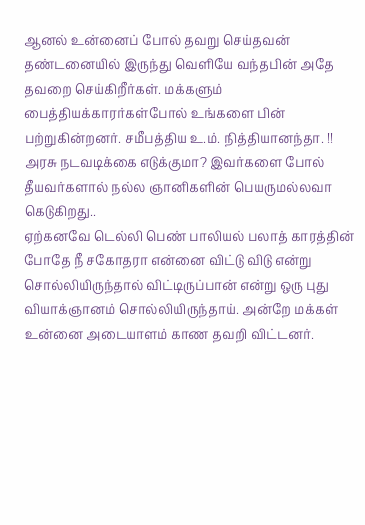ஆனல் உன்னைப் போல் தவறு செய்தவன் தண்டனையில் இருந்து வெளியே வந்தபின் அதே தவறை செய்கிறீர்கள். மக்களும் பைத்தியக்காரர்கள்போல் உங்களை பின் பற்றுகின்றனர். சமீபத்திய உ.ம். நித்தியானந்தா. !!
அரசு நடவடிக்கை எடுக்குமா? இவர்களை போல் தீயவர்களால் நல்ல ஞானிகளின் பெயருமல்லவா கெடுகிறது..
ஏற்கனவே டெல்லி பெண் பாலியல் பலாத் காரத்தின் போதே நீ சகோதரா என்னை விட்டு விடு என்று சொல்லியிருந்தால் விட்டிருப்பான் என்று ஒரு புது வியாக்ஞானம் சொல்லியிருந்தாய். அன்றே மக்கள் உன்னை அடையாளம் காண தவறி விட்டனர்.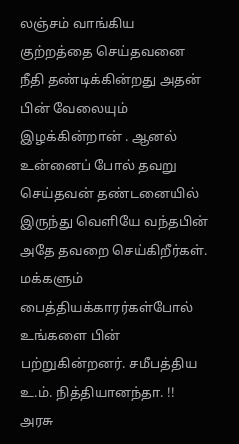லஞ்சம் வாங்கிய குற்றத்தை செய்தவனை நீதி தண்டிக்கின்றது அதன் பின் வேலையும் இழக்கின்றான் . ஆனல் உன்னைப் போல் தவறு செய்தவன் தண்டனையில் இருந்து வெளியே வந்தபின் அதே தவறை செய்கிறீர்கள். மக்களும் பைத்தியக்காரர்கள்போல் உங்களை பின் பற்றுகின்றனர். சமீபத்திய உ.ம். நித்தியானந்தா. !!
அரசு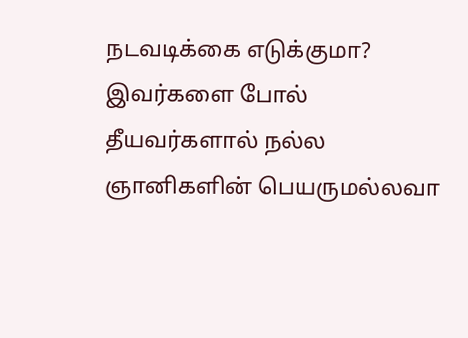நடவடிக்கை எடுக்குமா? இவர்களை போல் தீயவர்களால் நல்ல ஞானிகளின் பெயருமல்லவா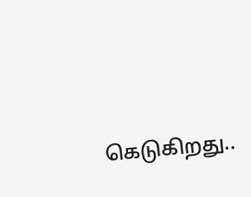கெடுகிறது..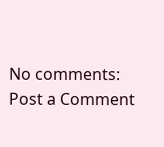No comments:
Post a Comment